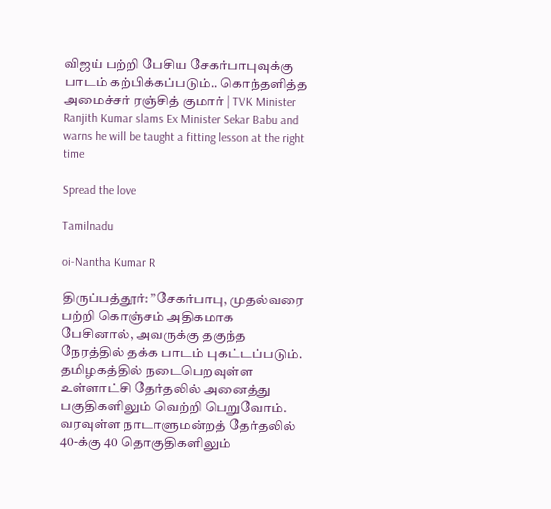விஜய் பற்றி பேசிய சேகர்பாபுவுக்கு பாடம் கற்பிக்கப்படும்.. கொந்தளித்த அமைச்சர் ரஞ்சித் குமார் | TVK Minister Ranjith Kumar slams Ex Minister Sekar Babu and warns he will be taught a fitting lesson at the right time

Spread the love

Tamilnadu

oi-Nantha Kumar R

திருப்பத்தூர்: ”சேகர்பாபு, முதல்வரை பற்றி கொஞ்சம் அதிகமாக பேசினால், அவருக்கு தகுந்த நேரத்தில் தக்க பாடம் புகட்டப்படும். தமிழகத்தில் நடைபெறவுள்ள உள்ளாட்சி தேர்தலில் அனைத்து பகுதிகளிலும் வெற்றி பெறுவோம். வரவுள்ள நாடாளுமன்றத் தேர்தலில் 40-க்கு 40 தொகுதிகளிலும்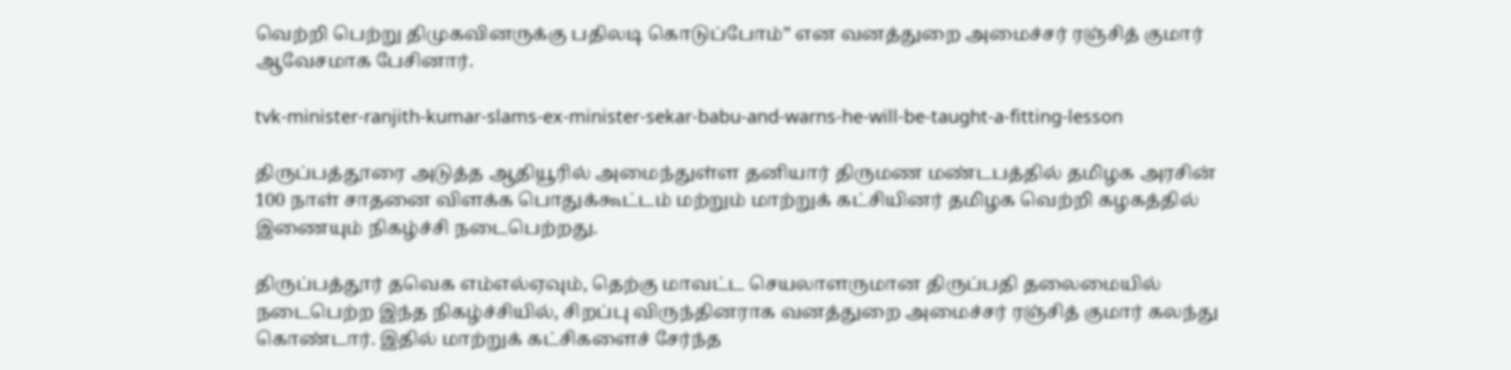வெற்றி பெற்று திமுகவினருக்கு பதிலடி கொடுப்போம்” என வனத்துறை அமைச்சர் ரஞ்சித் குமார் ஆவேசமாக பேசினார்.

tvk-minister-ranjith-kumar-slams-ex-minister-sekar-babu-and-warns-he-will-be-taught-a-fitting-lesson

திருப்பத்தூரை அடுத்த ஆதியூரில் அமைந்துள்ள தனியார் திருமண மண்டபத்தில் தமிழக அரசின் 100 நாள் சாதனை விளக்க பொதுக்கூட்டம் மற்றும் மாற்றுக் கட்சியினர் தமிழக வெற்றி கழகத்தில் இணையும் நிகழ்ச்சி நடைபெற்றது.

திருப்பத்தூர் தவெக எம்எல்ஏவும், தெற்கு மாவட்ட செயலாளருமான திருப்பதி தலைமையில் நடைபெற்ற இந்த நிகழ்ச்சியில், சிறப்பு விருந்தினராக வனத்துறை அமைச்சர் ரஞ்சித் குமார் கலந்து கொண்டார். இதில் மாற்றுக் கட்சிகளைச் சேர்ந்த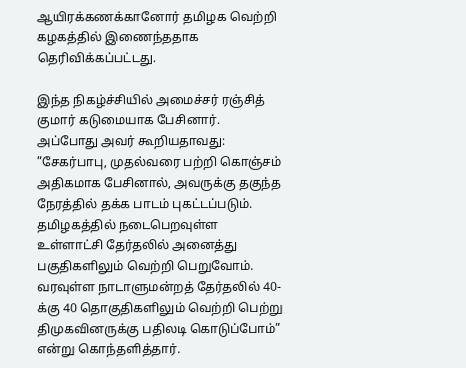ஆயிரக்கணக்கானோர் தமிழக வெற்றி கழகத்தில் இணைந்ததாக தெரிவிக்கப்பட்டது.

இந்த நிகழ்ச்சியில் அமைச்சர் ரஞ்சித் குமார் கடுமையாக பேசினார். அப்போது அவர் கூறியதாவது: ”சேகர்பாபு, முதல்வரை பற்றி கொஞ்சம் அதிகமாக பேசினால், அவருக்கு தகுந்த நேரத்தில் தக்க பாடம் புகட்டப்படும்.
தமிழகத்தில் நடைபெறவுள்ள உள்ளாட்சி தேர்தலில் அனைத்து பகுதிகளிலும் வெற்றி பெறுவோம். வரவுள்ள நாடாளுமன்றத் தேர்தலில் 40-க்கு 40 தொகுதிகளிலும் வெற்றி பெற்று திமுகவினருக்கு பதிலடி கொடுப்போம்” என்று கொந்தளித்தார்.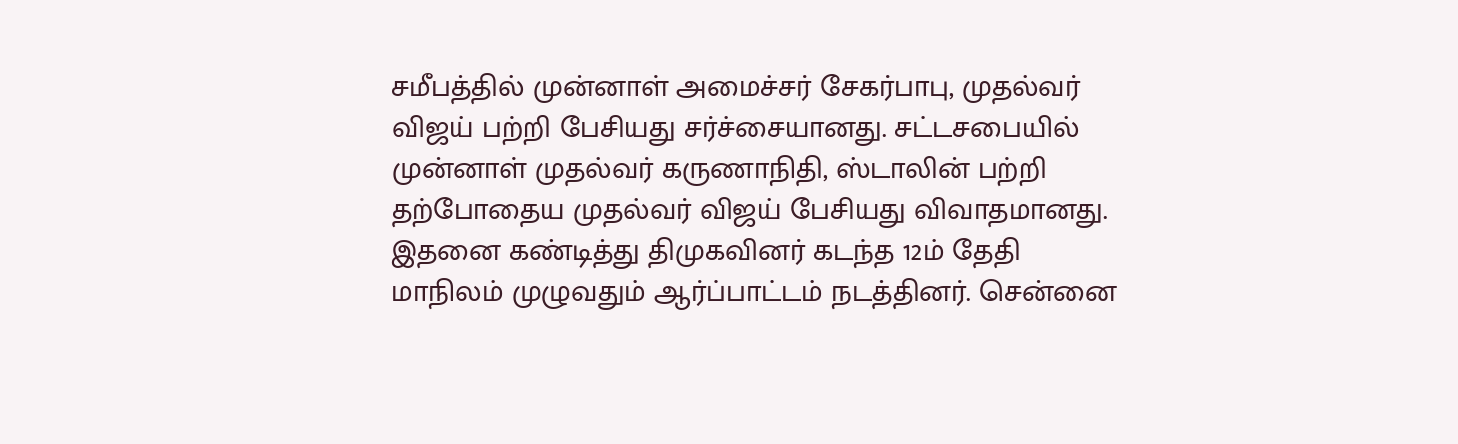சமீபத்தில் முன்னாள் அமைச்சர் சேகர்பாபு, முதல்வர் விஜய் பற்றி பேசியது சர்ச்சையானது. சட்டசபையில் முன்னாள் முதல்வர் கருணாநிதி, ஸ்டாலின் பற்றி தற்போதைய முதல்வர் விஜய் பேசியது விவாதமானது. இதனை கண்டித்து திமுகவினர் கடந்த 12ம் தேதி மாநிலம் முழுவதும் ஆர்ப்பாட்டம் நடத்தினர். சென்னை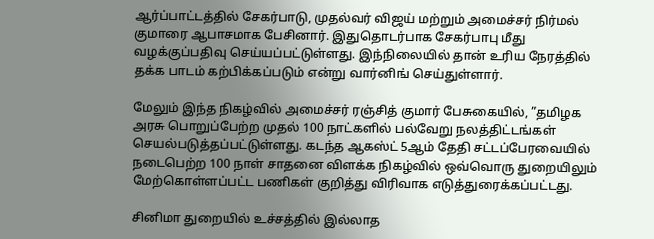ஆர்ப்பாட்டத்தில் சேகர்பாடு, முதல்வர் விஜய் மற்றும் அமைச்சர் நிர்மல் குமாரை ஆபாசமாக பேசினார். இதுதொடர்பாக சேகர்பாபு மீது வழக்குப்பதிவு செய்யப்பட்டுள்ளது. இந்நிலையில் தான் உரிய நேரத்தில் தக்க பாடம் கற்பிக்கப்படும் என்று வார்னிங் செய்துள்ளார்.

மேலும் இந்த நிகழ்வில் அமைச்சர் ரஞ்சித் குமார் பேசுகையில், ”தமிழக அரசு பொறுப்பேற்ற முதல் 100 நாட்களில் பல்வேறு நலத்திட்டங்கள் செயல்படுத்தப்பட்டுள்ளது. கடந்த ஆகஸ்ட் 5ஆம் தேதி சட்டப்பேரவையில் நடைபெற்ற 100 நாள் சாதனை விளக்க நிகழ்வில் ஒவ்வொரு துறையிலும் மேற்கொள்ளப்பட்ட பணிகள் குறித்து விரிவாக எடுத்துரைக்கப்பட்டது.

சினிமா துறையில் உச்சத்தில் இல்லாத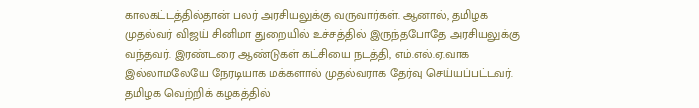காலகட்டத்தில்தான் பலர் அரசியலுக்கு வருவார்கள். ஆனால், தமிழக முதல்வர் விஜய் சினிமா துறையில் உச்சத்தில் இருந்தபோதே அரசியலுக்கு வந்தவர். இரண்டரை ஆண்டுகள் கட்சியை நடத்தி, எம்.எல்.ஏ.வாக இல்லாமலேயே நேரடியாக மக்களால் முதல்வராக தேர்வு செய்யப்பட்டவர். தமிழக வெற்றிக் கழகத்தில்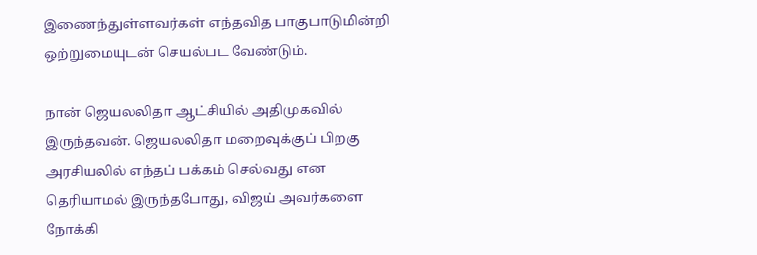இணைந்துள்ளவர்கள் எந்தவித பாகுபாடுமின்றி ஒற்றுமையுடன் செயல்பட வேண்டும்.

நான் ஜெயலலிதா ஆட்சியில் அதிமுகவில் இருந்தவன். ஜெயலலிதா மறைவுக்குப் பிறகு அரசியலில் எந்தப் பக்கம் செல்வது என தெரியாமல் இருந்தபோது, விஜய் அவர்களை நோக்கி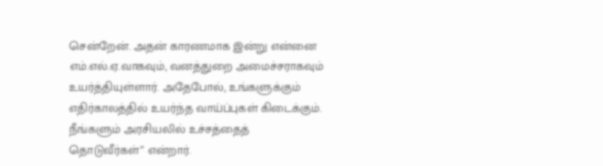சென்றேன். அதன் காரணமாக இன்று என்னை எம்.எல்.ஏ.வாகவும், வனத்துறை அமைச்சராகவும் உயர்த்தியுள்ளார். அதேபோல், உங்களுக்கும் எதிர்காலத்தில் உயர்ந்த வாய்ப்புகள் கிடைக்கும். நீங்களும் அரசியலில் உச்சத்தைத் தொடுவீர்கள்” என்றார்.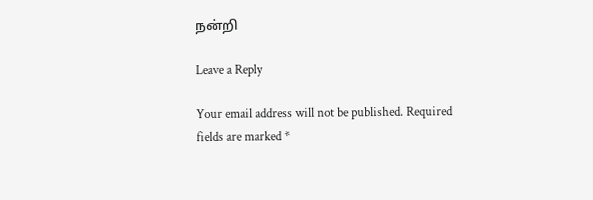நன்றி

Leave a Reply

Your email address will not be published. Required fields are marked *